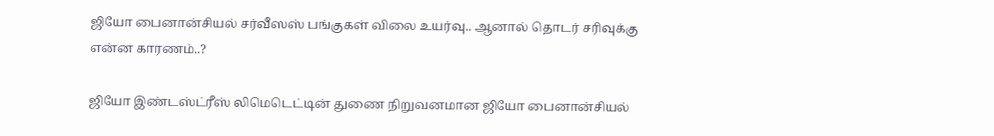ஜியோ பைனான்சியல் சர்வீஸஸ் பங்குகள் விலை உயர்வு.. ஆனால் தொடர் சரிவுக்கு என்ன காரணம்..?

ஜியோ இண்டஸ்ட்ரீஸ் லிமெடெட்டின் துணை நிறுவனமான ஜியோ பைனான்சியல்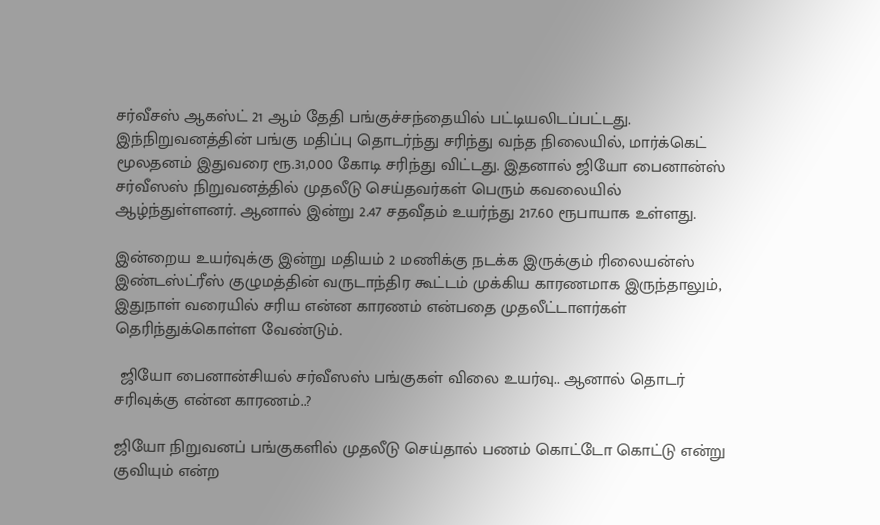சர்வீசஸ் ஆகஸ்ட் 21 ஆம் தேதி பங்குச்சந்தையில் பட்டியலிடப்பட்டது. இந்நிறுவனத்தின் பங்கு மதிப்பு தொடர்ந்து சரிந்து வந்த நிலையில், மார்க்கெட் மூலதனம் இதுவரை ரூ.31,000 கோடி சரிந்து விட்டது. இதனால் ஜியோ பைனான்ஸ் சர்வீஸஸ் நிறுவனத்தில் முதலீடு செய்தவர்கள் பெரும் கவலையில் ஆழ்ந்துள்ளனர். ஆனால் இன்று 2.47 சதவீதம் உயர்ந்து 217.60 ரூபாயாக உள்ளது.

இன்றைய உயர்வுக்கு இன்று மதியம் 2 மணிக்கு நடக்க இருக்கும் ரிலையன்ஸ் இண்டஸ்ட்ரீஸ் குழுமத்தின் வருடாந்திர கூட்டம் முக்கிய காரணமாக இருந்தாலும், இதுநாள் வரையில் சரிய என்ன காரணம் என்பதை முதலீட்டாளர்கள் தெரிந்துக்கொள்ள வேண்டும்.

 ஜியோ பைனான்சியல் சர்வீஸஸ் பங்குகள் விலை உயர்வு.. ஆனால் தொடர் சரிவுக்கு என்ன காரணம்..?

ஜியோ நிறுவனப் பங்குகளில் முதலீடு செய்தால் பணம் கொட்டோ கொட்டு என்று குவியும் என்ற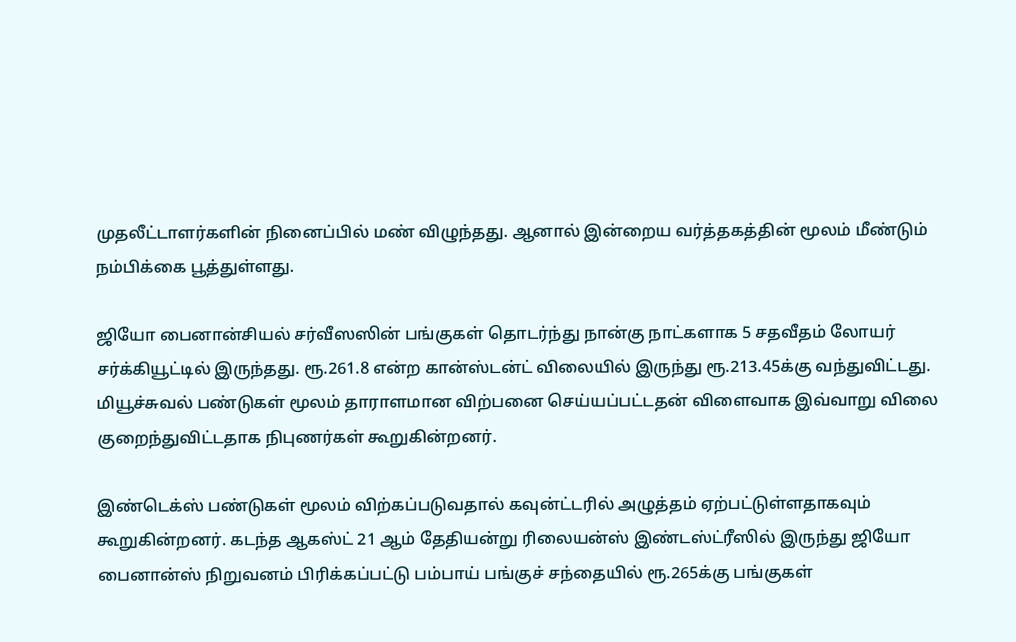முதலீட்டாளர்களின் நினைப்பில் மண் விழுந்தது. ஆனால் இன்றைய வர்த்தகத்தின் மூலம் மீண்டும் நம்பிக்கை பூத்துள்ளது.

ஜியோ பைனான்சியல் சர்வீஸஸின் பங்குகள் தொடர்ந்து நான்கு நாட்களாக 5 சதவீதம் லோயர் சர்க்கியூட்டில் இருந்தது. ரூ.261.8 என்ற கான்ஸ்டன்ட் விலையில் இருந்து ரூ.213.45க்கு வந்துவிட்டது.
மியூச்சுவல் பண்டுகள் மூலம் தாராளமான விற்பனை செய்யப்பட்டதன் விளைவாக இவ்வாறு விலை குறைந்துவிட்டதாக நிபுணர்கள் கூறுகின்றனர்.

இண்டெக்ஸ் பண்டுகள் மூலம் விற்கப்படுவதால் கவுன்ட்டரில் அழுத்தம் ஏற்பட்டுள்ளதாகவும் கூறுகின்றனர். கடந்த ஆகஸ்ட் 21 ஆம் தேதியன்று ரிலையன்ஸ் இண்டஸ்ட்ரீஸில் இருந்து ஜியோ பைனான்ஸ் நிறுவனம் பிரிக்கப்பட்டு பம்பாய் பங்குச் சந்தையில் ரூ.265க்கு பங்குகள்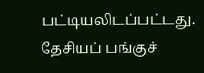பட்டியலிடப்பட்டது. தேசியப் பங்குச்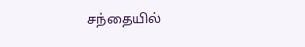சந்தையில்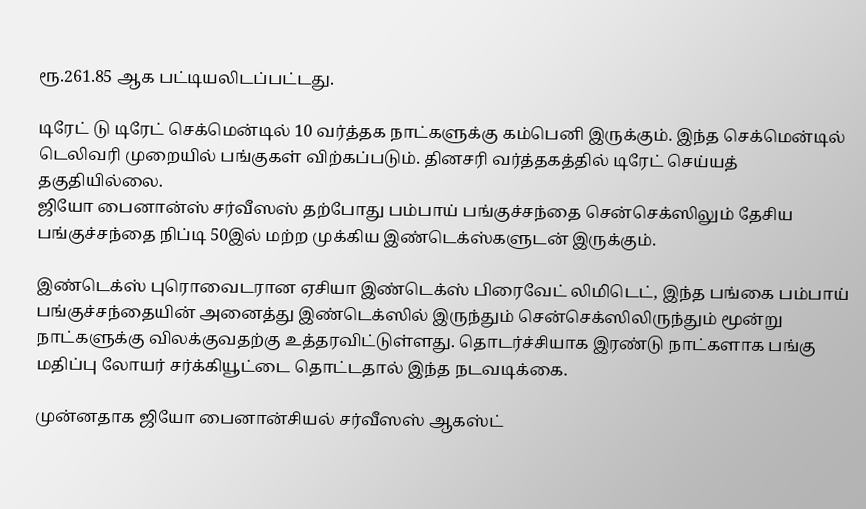ரூ.261.85 ஆக பட்டியலிடப்பட்டது.

டிரேட் டு டிரேட் செக்மென்டில் 10 வர்த்தக நாட்களுக்கு கம்பெனி இருக்கும். இந்த செக்மென்டில் டெலிவரி முறையில் பங்குகள் விற்கப்படும். தினசரி வர்த்தகத்தில் டிரேட் செய்யத் தகுதியில்லை.
ஜியோ பைனான்ஸ் சர்வீஸஸ் தற்போது பம்பாய் பங்குச்சந்தை சென்செக்ஸிலும் தேசிய பங்குச்சந்தை நிப்டி 50இல் மற்ற முக்கிய இண்டெக்ஸ்களுடன் இருக்கும்.

இண்டெக்ஸ் புரொவைடரான ஏசியா இண்டெக்ஸ் பிரைவேட் லிமிடெட், இந்த பங்கை பம்பாய் பங்குச்சந்தையின் அனைத்து இண்டெக்ஸில் இருந்தும் சென்செக்ஸிலிருந்தும் மூன்று நாட்களுக்கு விலக்குவதற்கு உத்தரவிட்டுள்ளது. தொடர்ச்சியாக இரண்டு நாட்களாக பங்கு மதிப்பு லோயர் சர்க்கியூட்டை தொட்டதால் இந்த நடவடிக்கை.

முன்னதாக ஜியோ பைனான்சியல் சர்வீஸஸ் ஆகஸ்ட்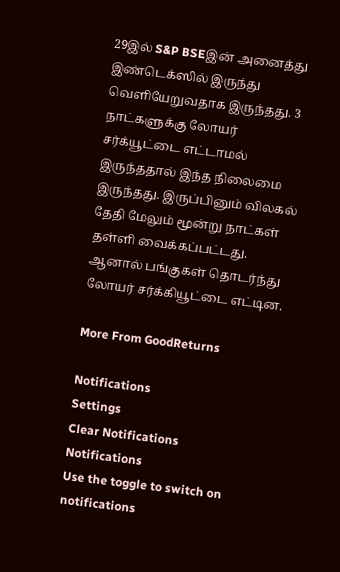29இல் S&P BSEஇன் அனைத்து இண்டெக்ஸில் இருந்து வெளியேறுவதாக இருந்தது. 3 நாட்களுக்கு லோயர் சர்க்யூட்டை எட்டாமல் இருந்ததால் இந்த நிலைமை இருந்தது. இருப்பினும் விலகல் தேதி மேலும் மூன்று நாட்கள் தள்ளி வைக்கப்பட்டது. ஆனால் பங்குகள் தொடர்ந்து லோயர் சர்க்கியூட்டை எட்டின.

More From GoodReturns

Notifications
Settings
Clear Notifications
Notifications
Use the toggle to switch on notifications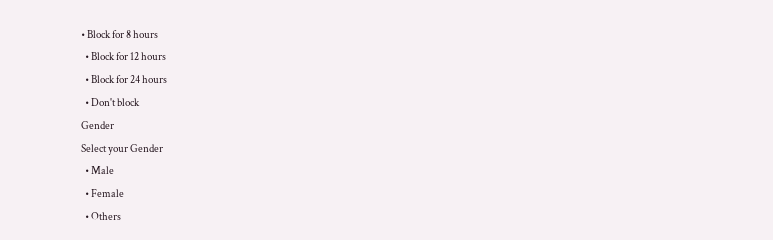• Block for 8 hours
  • Block for 12 hours
  • Block for 24 hours
  • Don't block
Gender
Select your Gender
  • Male
  • Female
  • Others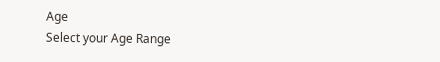Age
Select your Age Range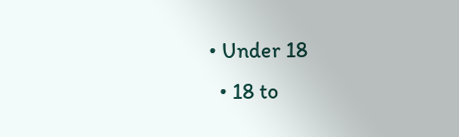• Under 18
  • 18 to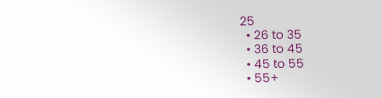25
  • 26 to 35
  • 36 to 45
  • 45 to 55
  • 55+